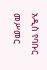አዲስ የባቡር መሥመር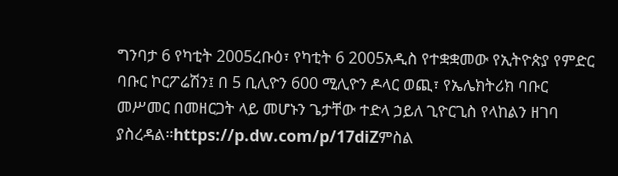ግንባታ 6 የካቲት 2005ረቡዕ፣ የካቲት 6 2005አዲስ የተቋቋመው የኢትዮጵያ የምድር ባቡር ኮርፖሬሽን፤ በ 5 ቢሊዮን 600 ሚሊዮን ዶላር ወጪ፣ የኤሌክትሪክ ባቡር መሥመር በመዘርጋት ላይ መሆኑን ጌታቸው ተድላ ኃይለ ጊዮርጊስ የላከልን ዘገባ ያስረዳል።https://p.dw.com/p/17diZምስል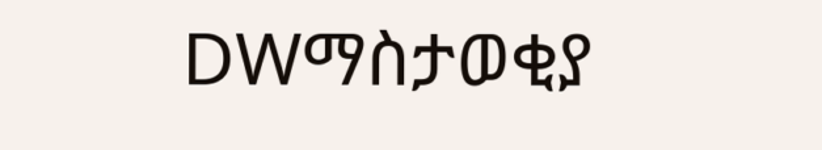DWማስታወቂያ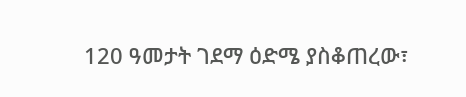120 ዓመታት ገደማ ዕድሜ ያስቆጠረው፣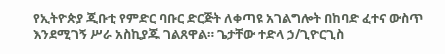የኢትዮጵያ ጂቡቲ የምድር ባቡር ድርጅት ለቀጣዩ አገልግሎት በከባድ ፈተና ውስጥ እንደሚገኝ ሥራ አስኪያጁ ገልጸዋል። ጌታቸው ተድላ ኃ/ጊዮርጊስ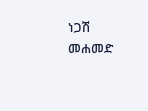ነጋሽ መሐመድ